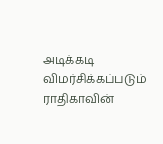அடிக்கடி விமர்சிக்கப்படும் ராதிகாவின்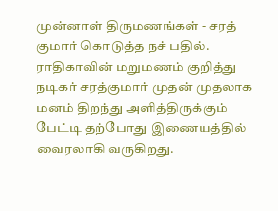முன்னாள் திருமணங்கள் - சரத் குமார் கொடுத்த நச் பதில்.
ராதிகாவின் மறுமணம் குறித்து நடிகர் சரத்குமார் முதன் முதலாக மனம் திறந்து அளித்திருக்கும் பேட்டி தற்போது இணையத்தில் வைரலாகி வருகிறது.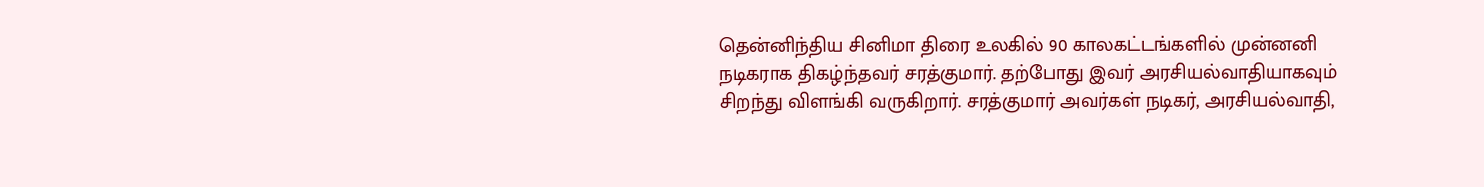தென்னிந்திய சினிமா திரை உலகில் 90 காலகட்டங்களில் முன்னனி நடிகராக திகழ்ந்தவர் சரத்குமார். தற்போது இவர் அரசியல்வாதியாகவும் சிறந்து விளங்கி வருகிறார். சரத்குமார் அவர்கள் நடிகர், அரசியல்வாதி,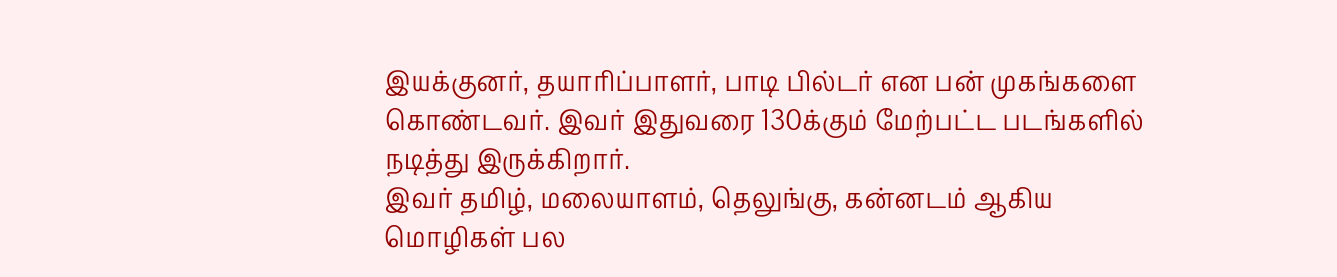இயக்குனர், தயாரிப்பாளர், பாடி பில்டர் என பன் முகங்களை கொண்டவர். இவர் இதுவரை 130க்கும் மேற்பட்ட படங்களில் நடித்து இருக்கிறார்.
இவர் தமிழ், மலையாளம், தெலுங்கு, கன்னடம் ஆகிய மொழிகள் பல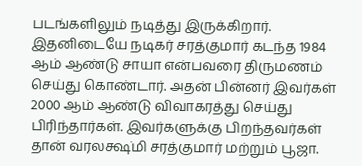படங்களிலும் நடித்து இருக்கிறார். இதனிடையே நடிகர் சரத்குமார் கடந்த 1984 ஆம் ஆண்டு சாயா என்பவரை திருமணம் செய்து கொண்டார். அதன் பின்னர் இவர்கள் 2000 ஆம் ஆண்டு விவாகரத்து செய்து பிரிந்தார்கள். இவர்களுக்கு பிறந்தவர்கள் தான் வரலக்ஷ்மி சரத்குமார் மற்றும் பூஜா.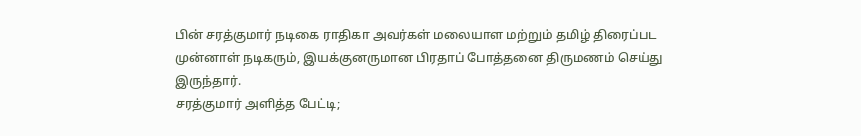பின் சரத்குமார் நடிகை ராதிகா அவர்கள் மலையாள மற்றும் தமிழ் திரைப்பட முன்னாள் நடிகரும், இயக்குனருமான பிரதாப் போத்தனை திருமணம் செய்து இருந்தார்.
சரத்குமார் அளித்த பேட்டி;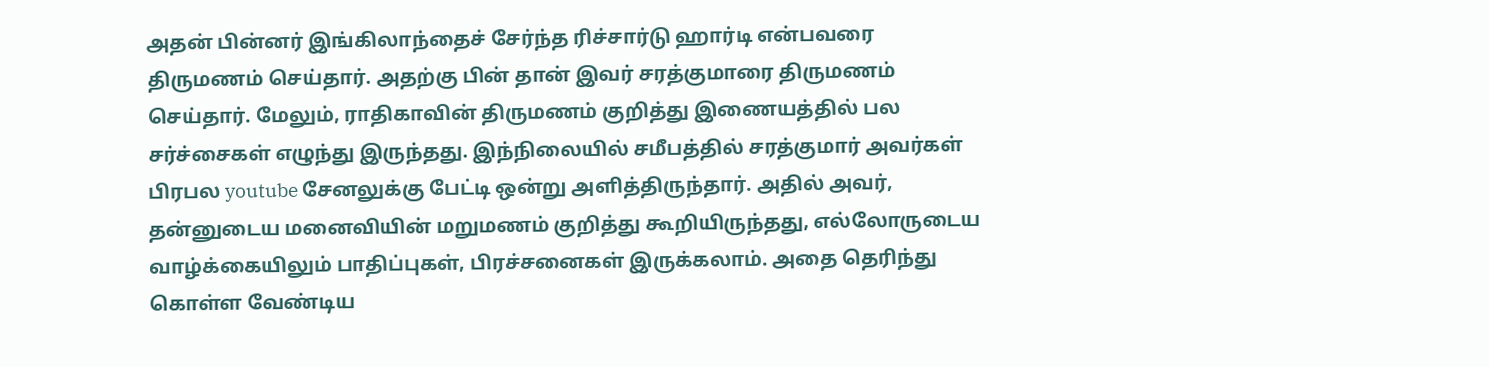அதன் பின்னர் இங்கிலாந்தைச் சேர்ந்த ரிச்சார்டு ஹார்டி என்பவரை திருமணம் செய்தார். அதற்கு பின் தான் இவர் சரத்குமாரை திருமணம் செய்தார். மேலும், ராதிகாவின் திருமணம் குறித்து இணையத்தில் பல சர்ச்சைகள் எழுந்து இருந்தது. இந்நிலையில் சமீபத்தில் சரத்குமார் அவர்கள் பிரபல youtube சேனலுக்கு பேட்டி ஒன்று அளித்திருந்தார். அதில் அவர், தன்னுடைய மனைவியின் மறுமணம் குறித்து கூறியிருந்தது, எல்லோருடைய வாழ்க்கையிலும் பாதிப்புகள், பிரச்சனைகள் இருக்கலாம். அதை தெரிந்து கொள்ள வேண்டிய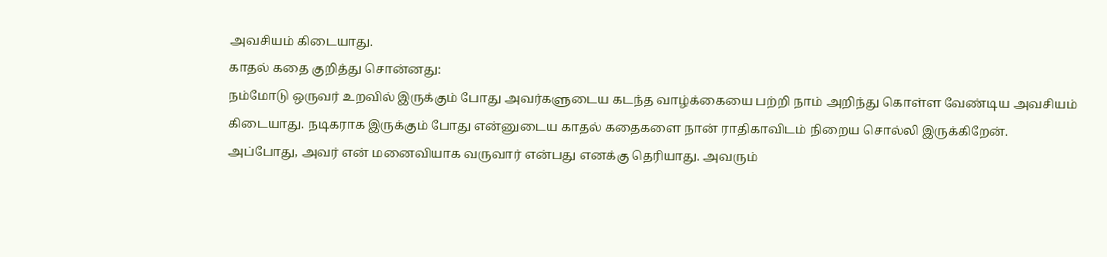அவசியம் கிடையாது.
காதல் கதை குறித்து சொன்னது:
நம்மோடு ஒருவர் உறவில் இருக்கும் போது அவர்களுடைய கடந்த வாழ்க்கையை பற்றி நாம் அறிந்து கொள்ள வேண்டிய அவசியம் கிடையாது. நடிகராக இருக்கும் போது என்னுடைய காதல் கதைகளை நான் ராதிகாவிடம் நிறைய சொல்லி இருக்கிறேன். அப்போது, அவர் என் மனைவியாக வருவார் என்பது எனக்கு தெரியாது. அவரும்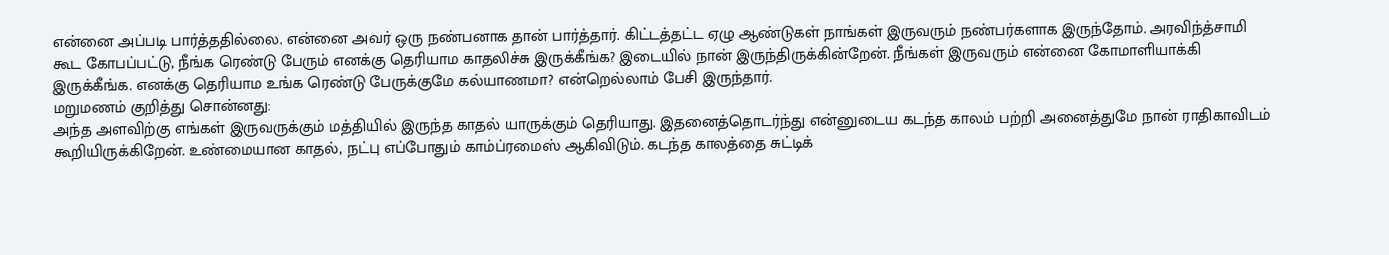என்னை அப்படி பார்த்ததில்லை. என்னை அவர் ஒரு நண்பனாக தான் பார்த்தார். கிட்டத்தட்ட ஏழு ஆண்டுகள் நாங்கள் இருவரும் நண்பர்களாக இருந்தோம். அரவிந்த்சாமி கூட கோபப்பட்டு, நீங்க ரெண்டு பேரும் எனக்கு தெரியாம காதலிச்சு இருக்கீங்க? இடையில் நான் இருந்திருக்கின்றேன். நீங்கள் இருவரும் என்னை கோமாளியாக்கி இருக்கீங்க. எனக்கு தெரியாம உங்க ரெண்டு பேருக்குமே கல்யாணமா? என்றெல்லாம் பேசி இருந்தார்.
மறுமணம் குறித்து சொன்னது:
அந்த அளவிற்கு எங்கள் இருவருக்கும் மத்தியில் இருந்த காதல் யாருக்கும் தெரியாது. இதனைத்தொடர்ந்து என்னுடைய கடந்த காலம் பற்றி அனைத்துமே நான் ராதிகாவிடம் கூறியிருக்கிறேன். உண்மையான காதல், நட்பு எப்போதும் காம்ப்ரமைஸ் ஆகிவிடும். கடந்த காலத்தை சுட்டிக்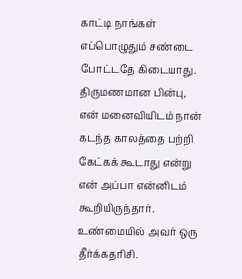காட்டி நாங்கள் எப்பொழுதும் சண்டை போட்டதே கிடையாது. திருமணமான பின்பு, என் மனைவியிடம் நான் கடந்த காலத்தை பற்றி கேட்கக் கூடாது என்று என் அப்பா என்னிடம் கூறியிருந்தார். உண்மையில் அவர் ஒரு தீர்க்கதரிசி.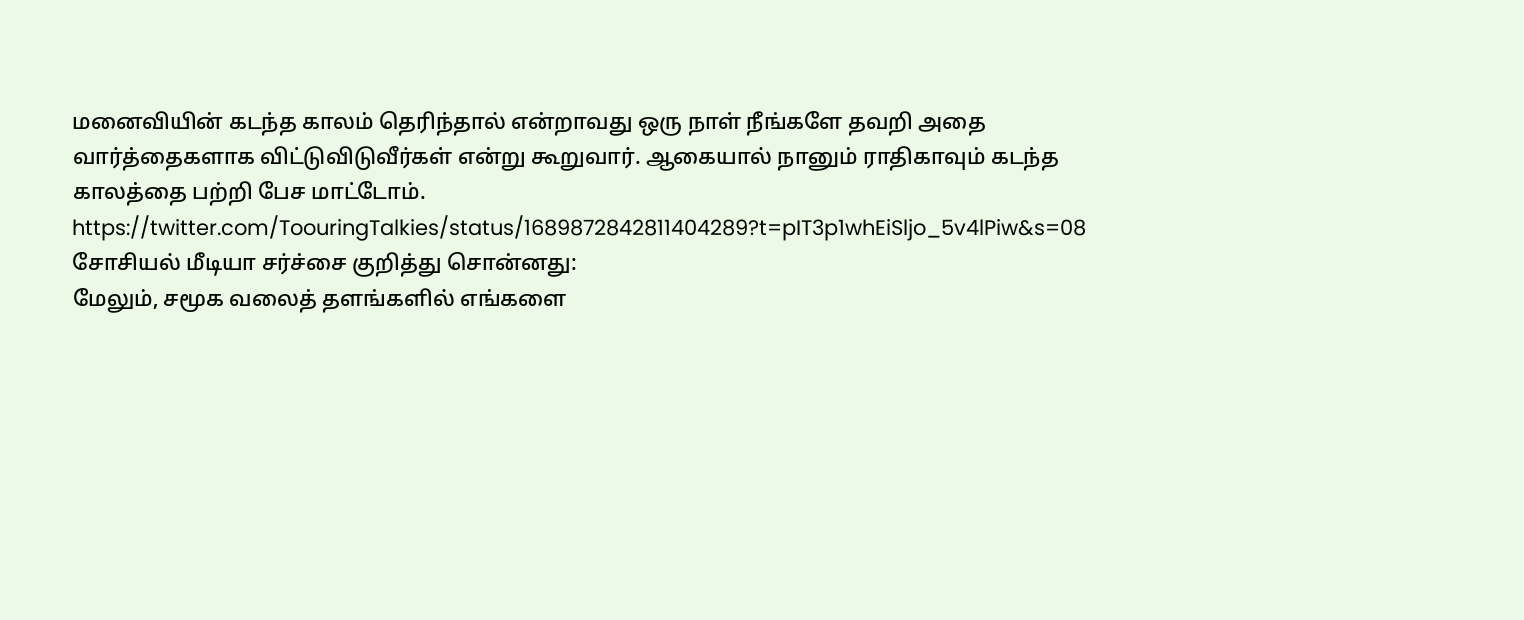மனைவியின் கடந்த காலம் தெரிந்தால் என்றாவது ஒரு நாள் நீங்களே தவறி அதை வார்த்தைகளாக விட்டுவிடுவீர்கள் என்று கூறுவார். ஆகையால் நானும் ராதிகாவும் கடந்த காலத்தை பற்றி பேச மாட்டோம்.
https://twitter.com/ToouringTalkies/status/1689872842811404289?t=pIT3p1whEiSljo_5v4lPiw&s=08
சோசியல் மீடியா சர்ச்சை குறித்து சொன்னது:
மேலும், சமூக வலைத் தளங்களில் எங்களை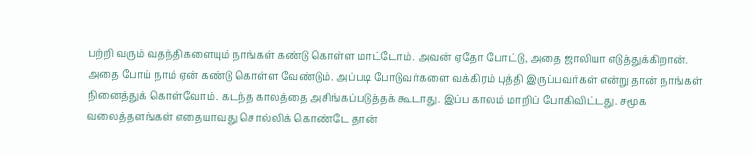பற்றி வரும் வதந்திகளையும் நாங்கள் கண்டு கொள்ள மாட்டோம். அவன் ஏதோ போட்டு, அதை ஜாலியா எடுத்துக்கிறான். அதை போய் நாம் ஏன் கண்டு கொள்ள வேண்டும். அப்படி போடுவர்களை வக்கிரம் புத்தி இருப்பவர்கள் என்று தான் நாங்கள் நினைத்துக் கொள்வோம். கடந்த காலத்தை அசிங்கப்படுத்தக் கூடாது. இப்ப காலம் மாறிப் போகிவிட்டது. சமூக வலைத்தளங்கள் எதையாவது சொல்லிக் கொண்டே தான்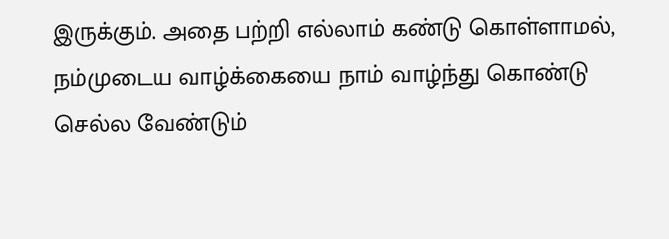இருக்கும். அதை பற்றி எல்லாம் கண்டு கொள்ளாமல், நம்முடைய வாழ்க்கையை நாம் வாழ்ந்து கொண்டு செல்ல வேண்டும்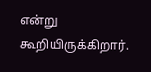என்று கூறியிருக்கிறார்.